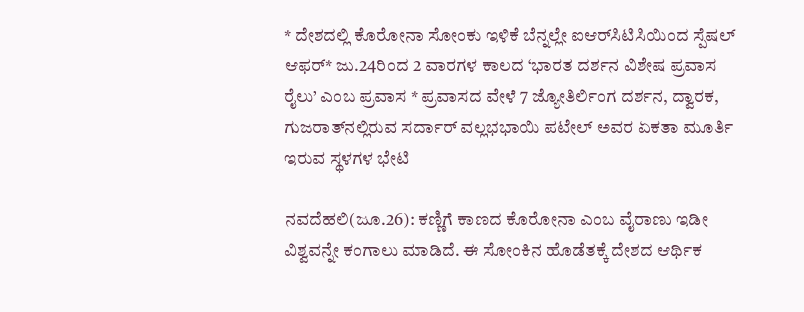* ದೇಶದಲ್ಲಿ ಕೊರೋನಾ ಸೋಂಕು ಇಳಿಕೆ ಬೆನ್ನಲ್ಲೇ ಐಆರ್‌ಸಿಟಿಸಿಯಿಂದ ಸ್ಪೆಷಲ್ ಆಫರ್* ಜು.24ರಿಂದ 2 ವಾರಗಳ ಕಾಲದ ‘ಭಾರತ ದರ್ಶನ ವಿಶೇಷ ಪ್ರವಾಸ ರೈಲು’ ಎಂಬ ಪ್ರವಾಸ * ಪ್ರವಾಸದ ವೇಳೆ 7 ಜ್ಯೋತಿರ್ಲಿಂಗ ದರ್ಶನ, ದ್ವಾರಕ, ಗುಜರಾತ್‌ನಲ್ಲಿರುವ ಸರ್ದಾರ್‌ ವಲ್ಲಭಭಾಯಿ ಪಟೇಲ್‌ ಅವರ ಏಕತಾ ಮೂರ್ತಿ ಇರುವ ಸ್ಥಳಗಳ ಭೇಟಿ

ನವದೆಹಲಿ(ಜೂ.26): ಕಣ್ಣಿಗೆ ಕಾಣದ ಕೊರೋನಾ ಎಂಬ ವೈರಾಣು ಇಡೀ ವಿಶ್ವವನ್ನೇ ಕಂಗಾಲು ಮಾಡಿದೆ. ಈ ಸೋಂಕಿನ ಹೊಡೆತಕ್ಕೆ ದೇಶದ ಆರ್ಥಿಕ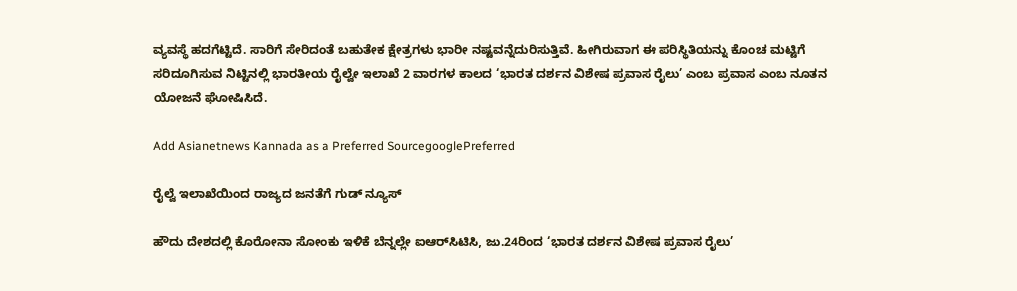ವ್ಯವಸ್ಥೆ ಹದಗೆಟ್ಟಿದೆ. ಸಾರಿಗೆ ಸೇರಿದಂತೆ ಬಹುತೇಕ ಕ್ಷೇತ್ರಗಳು ಭಾರೀ ನಷ್ಟವನ್ನೆದುರಿಸುತ್ತಿವೆ. ಹೀಗಿರುವಾಗ ಈ ಪರಿಸ್ಥಿತಿಯನ್ನು ಕೊಂಚ ಮಟ್ಟಿಗೆ ಸರಿದೂಗಿಸುವ ನಿಟ್ಟಿನಲ್ಲಿ ಭಾರತೀಯ ರೈಲ್ವೇ ಇಲಾಖೆ 2 ವಾರಗಳ ಕಾಲದ ‘ಭಾರತ ದರ್ಶನ ವಿಶೇಷ ಪ್ರವಾಸ ರೈಲು’ ಎಂಬ ಪ್ರವಾಸ ಎಂಬ ನೂತನ ಯೋಜನೆ ಘೋಷಿಸಿದೆ.

Add Asianetnews Kannada as a Preferred SourcegooglePreferred

ರೈಲ್ವೆ ಇಲಾಖೆಯಿಂದ ರಾಜ್ಯದ ಜನತೆಗೆ ಗುಡ್ ನ್ಯೂಸ್

ಹೌದು ದೇಶದಲ್ಲಿ ಕೊರೋನಾ ಸೋಂಕು ಇಳಿಕೆ ಬೆನ್ನಲ್ಲೇ ಐಆರ್‌ಸಿಟಿಸಿ, ಜು.24ರಿಂದ ‘ಭಾರತ ದರ್ಶನ ವಿಶೇಷ ಪ್ರವಾಸ ರೈಲು’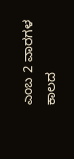ಎಂಬ 2 ವಾರಗಳ ಕಾಲದ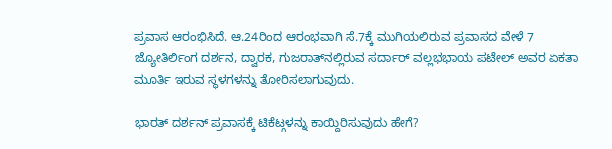ಪ್ರವಾಸ ಆರಂಭಿಸಿದೆ. ಆ.24ರಿಂದ ಆರಂಭವಾಗಿ ಸೆ.7ಕ್ಕೆ ಮುಗಿಯಲಿರುವ ಪ್ರವಾಸದ ವೇಳೆ 7 ಜ್ಯೋತಿರ್ಲಿಂಗ ದರ್ಶನ, ದ್ವಾರಕ, ಗುಜರಾತ್‌ನಲ್ಲಿರುವ ಸರ್ದಾರ್‌ ವಲ್ಲಭಭಾಯ ಪಟೇಲ್‌ ಅವರ ಏಕತಾ ಮೂರ್ತಿ ಇರುವ ಸ್ಥಳಗಳನ್ನು ತೋರಿಸಲಾಗುವುದು.

ಭಾರತ್ ದರ್ಶನ್ ಪ್ರವಾಸಕ್ಕೆ ಟಿಕೆಟ್ಗಳನ್ನು ಕಾಯ್ದಿರಿಸುವುದು ಹೇಗೆ?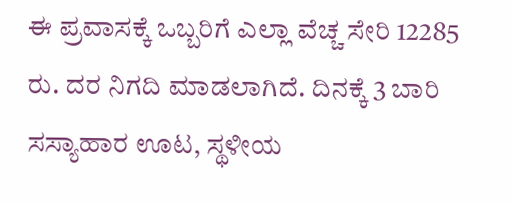ಈ ಪ್ರವಾಸಕ್ಕೆ ಒಬ್ಬರಿಗೆ ಎಲ್ಲಾ ವೆಚ್ಚ ಸೇರಿ 12285 ರು. ದರ ನಿಗದಿ ಮಾಡಲಾಗಿದೆ. ದಿನಕ್ಕೆ 3 ಬಾರಿ ಸಸ್ಯಾಹಾರ ಊಟ, ಸ್ಥಳೀಯ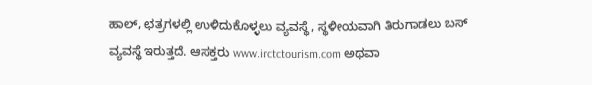ಹಾಲ್‌, ಛತ್ರಗಳಲ್ಲಿ ಉಳಿದುಕೊಳ್ಳಲು ವ್ಯವಸ್ಥೆ, ಸ್ಥಳೀಯವಾಗಿ ತಿರುಗಾಡಲು ಬಸ್‌ ವ್ಯವಸ್ಥೆ ಇರುತ್ತದೆ. ಆಸಕ್ತರು www.irctctourism.com ಅಥವಾ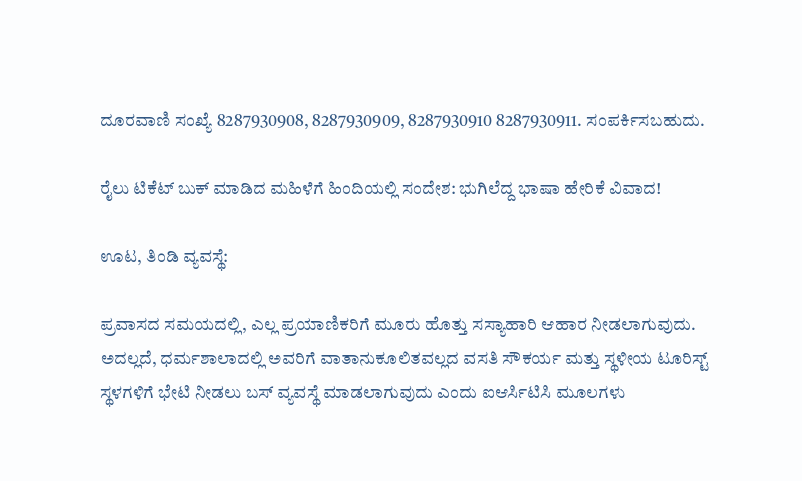ದೂರವಾಣಿ ಸಂಖ್ಯೆ 8287930908, 8287930909, 8287930910 8287930911. ಸಂಪರ್ಕಿಸಬಹುದು.

ರೈಲು ಟಿಕೆಟ್ ಬುಕ್ ಮಾಡಿದ ಮಹಿಳೆಗೆ ಹಿಂದಿಯಲ್ಲಿ ಸಂದೇಶ: ಭುಗಿಲೆದ್ದ ಭಾಷಾ ಹೇರಿಕೆ ವಿವಾದ!

ಊಟ, ತಿಂಡಿ ವ್ಯವಸ್ಥೆ:

ಪ್ರವಾಸದ ಸಮಯದಲ್ಲಿ, ಎಲ್ಲ ಪ್ರಯಾಣಿಕರಿಗೆ ಮೂರು ಹೊತ್ತು ಸಸ್ಯಾಹಾರಿ ಆಹಾರ ನೀಡಲಾಗುವುದು. ಅದಲ್ಲದೆ, ಧರ್ಮಶಾಲಾದಲ್ಲಿ ಅವರಿಗೆ ವಾತಾನುಕೂಲಿತವಲ್ಲದ ವಸತಿ ಸೌಕರ್ಯ ಮತ್ತು ಸ್ಥಳೀಯ ಟೂರಿಸ್ಟ್ ಸ್ಥಳಗಳಿಗೆ ಭೇಟಿ ನೀಡಲು ಬಸ್ ವ್ಯವಸ್ಥೆ ಮಾಡಲಾಗುವುದು ಎಂದು ಐಆರ್ಸಿಟಿಸಿ ಮೂಲಗಳು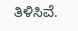ತಿಳಿಸಿವೆ.